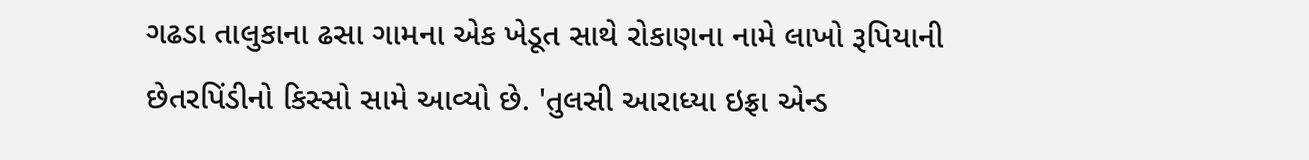ગઢડા તાલુકાના ઢસા ગામના એક ખેડૂત સાથે રોકાણના નામે લાખો રૂપિયાની છેતરપિંડીનો કિસ્સો સામે આવ્યો છે. 'તુલસી આરાધ્યા ઇફ્રા એન્ડ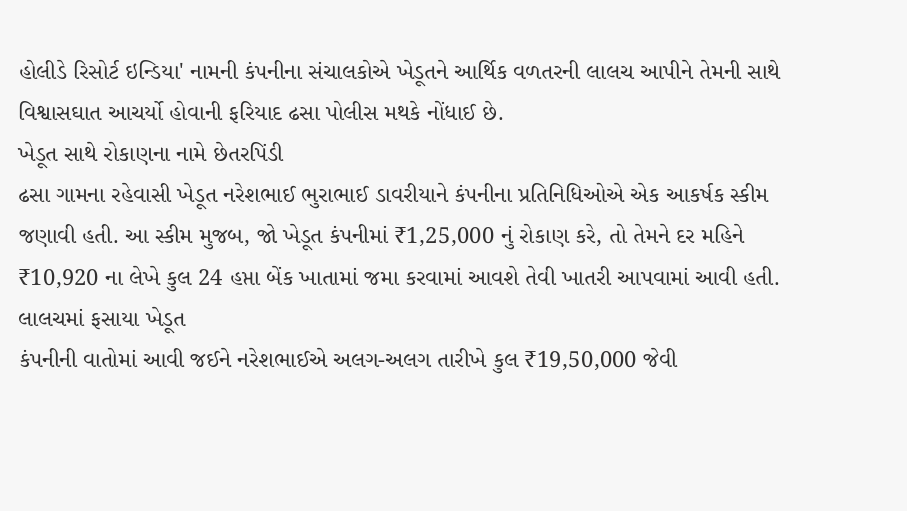હોલીડે રિસોર્ટ ઇન્ડિયા' નામની કંપનીના સંચાલકોએ ખેડૂતને આર્થિક વળતરની લાલચ આપીને તેમની સાથે વિશ્વાસઘાત આચર્યો હોવાની ફરિયાદ ઢસા પોલીસ મથકે નોંધાઈ છે.
ખેડૂત સાથે રોકાણના નામે છેતરપિંડી
ઢસા ગામના રહેવાસી ખેડૂત નરેશભાઈ ભુરાભાઈ ડાવરીયાને કંપનીના પ્રતિનિધિઓએ એક આકર્ષક સ્કીમ જણાવી હતી. આ સ્કીમ મુજબ, જો ખેડૂત કંપનીમાં ₹1,25,000 નું રોકાણ કરે, તો તેમને દર મહિને ₹10,920 ના લેખે કુલ 24 હપ્તા બેંક ખાતામાં જમા કરવામાં આવશે તેવી ખાતરી આપવામાં આવી હતી.
લાલચમાં ફસાયા ખેડૂત
કંપનીની વાતોમાં આવી જઈને નરેશભાઈએ અલગ-અલગ તારીખે કુલ ₹19,50,000 જેવી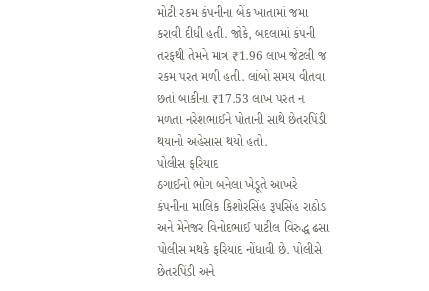મોટી રકમ કંપનીના બેંક ખાતામાં જમા કરાવી દીધી હતી. જોકે, બદલામાં કંપની તરફથી તેમને માત્ર ₹1.96 લાખ જેટલી જ રકમ પરત મળી હતી. લાંબો સમય વીતવા છતાં બાકીના ₹17.53 લાખ પરત ન મળતા નરેશભાઈને પોતાની સાથે છેતરપિંડી થયાનો અહેસાસ થયો હતો.
પોલીસ ફરિયાદ
ઠગાઈનો ભોગ બનેલા ખેડૂતે આખરે કંપનીના માલિક કિશોરસિંહ રૂપસિંહ રાઠોડ અને મેનેજર વિનોદભાઈ પાટીલ વિરુદ્ધ ઢસા પોલીસ મથકે ફરિયાદ નોંધાવી છે. પોલીસે છેતરપિંડી અને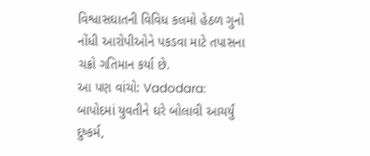વિશ્વાસઘાતની વિવિધ કલમો હેઠળ ગુનો નોંધી આરોપીઓને પકડવા માટે તપાસના ચક્રો ગતિમાન કર્યા છે.
આ પણ વાંચો: Vadodara: બાપોદમાં યુવતીને ઘરે બોલાવી આચર્યું દુષ્કર્મ,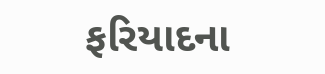ફરિયાદના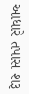આધારે તપાસ શરૂ